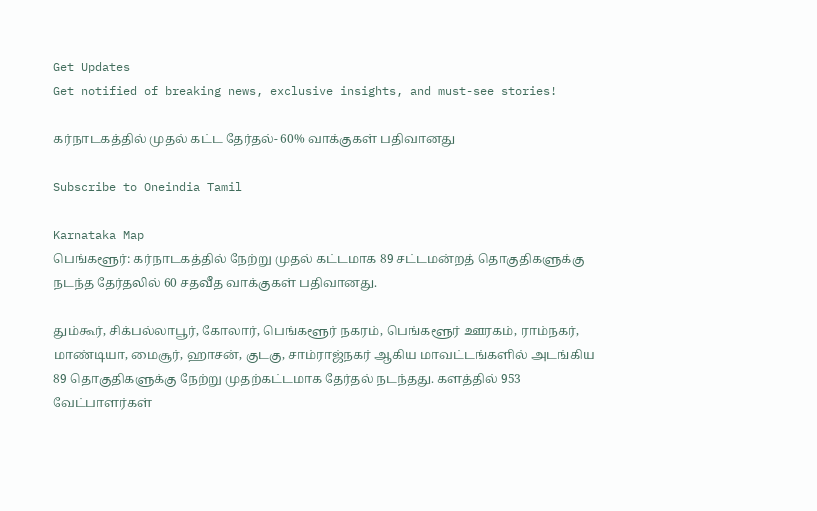Get Updates
Get notified of breaking news, exclusive insights, and must-see stories!

கர்நாடகத்தில் முதல் கட்ட தேர்தல்- 60% வாக்குகள் பதிவானது

Subscribe to Oneindia Tamil

Karnataka Map
பெங்களூர்: கர்நாடகத்தில் நேற்று முதல் கட்டமாக 89 சட்டமன்றத் தொகுதிகளுக்கு நடந்த தேர்தலில் 60 சதவீத வாக்குகள் பதிவானது.

தும்கூர், சிக்பல்லாபூர், கோலார், பெங்களூர் நகரம், பெங்களூர் ஊரகம், ராம்நகர், மாண்டியா, மைசூர், ஹாசன், குடகு, சாம்ராஜ்நகர் ஆகிய மாவட்டங்களில் அடங்கிய 89 தொகுதிகளுக்கு நேற்று முதற்கட்டமாக தேர்தல் நடந்தது. களத்தில் 953 வேட்பாளர்கள்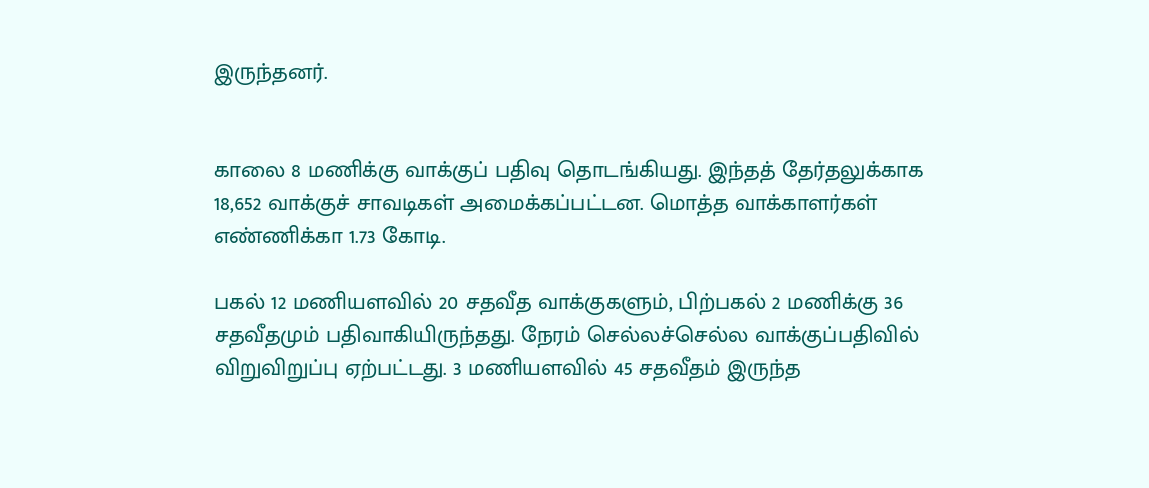இருந்தனர்.


காலை 8 மணிக்கு வாக்குப் பதிவு தொடங்கியது. இந்தத் தேர்தலுக்காக 18,652 வாக்குச் சாவடிகள் அமைக்கப்பட்டன. மொத்த வாக்காளர்கள் எண்ணிக்கா 1.73 கோடி.

பகல் 12 மணியளவில் 20 சதவீத வாக்குகளும், பிற்பகல் 2 மணிக்கு 36 சதவீதமும் பதிவாகியிருந்தது. நேரம் செல்லச்செல்ல வாக்குப்பதிவில் விறுவிறுப்பு ஏற்பட்டது. 3 மணியளவில் 45 சதவீதம் இருந்த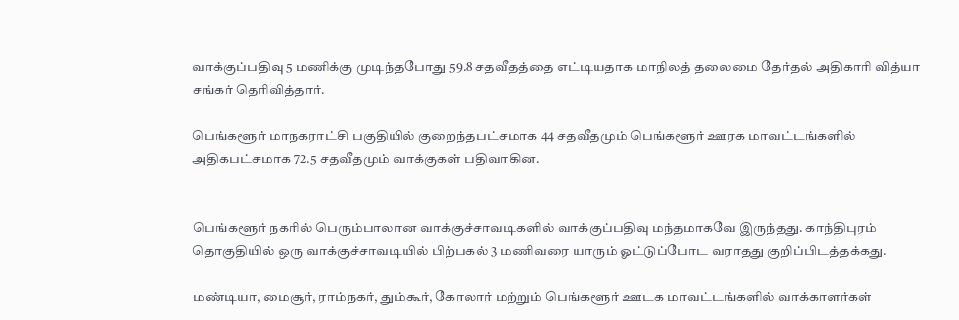வாக்குப்பதிவு 5 மணிக்கு முடிந்தபோது 59.8 சதவீதத்தை எட்டியதாக மாநிலத் தலைமை தேர்தல் அதிகாரி வித்யா சங்கர் தெரிவித்தார்.

பெங்களூர் மாநகராட்சி பகுதியில் குறைந்தபட்சமாக 44 சதவீதமும் பெங்களூர் ஊரக மாவட்டங்களில் அதிகபட்சமாக 72.5 சதவீதமும் வாக்குகள் பதிவாகின.


பெங்களூர் நகரில் பெரும்பாலான வாக்குச்சாவடிகளில் வாக்குப்பதிவு மந்தமாகவே இருந்தது. காந்திபுரம் தொகுதியில் ஒரு வாக்குச்சாவடியில் பிற்பகல் 3 மணிவரை யாரும் ஓட்டுப்போட வராதது குறிப்பிடத்தக்கது.

மண்டியா, மைசூர், ராம்நகர், தும்கூர், கோலார் மற்றும் பெங்களூர் ஊடக மாவட்டங்களில் வாக்காளர்கள்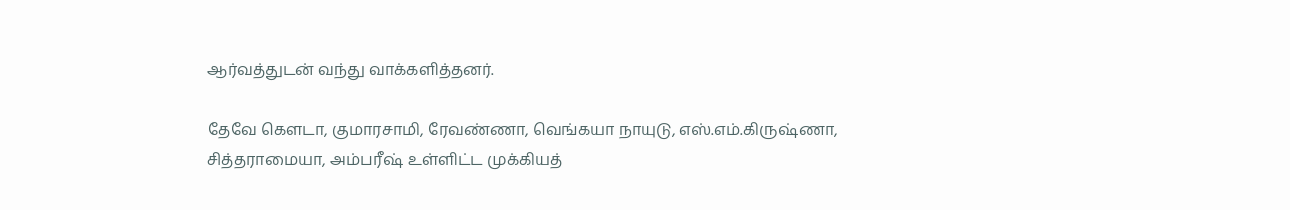ஆர்வத்துடன் வந்து வாக்களித்தனர்.

தேவே கெளடா, குமாரசாமி, ரேவண்ணா, வெங்கயா நாயுடு, எஸ்.எம்.கிருஷ்ணா, சித்தராமையா, அம்பரீஷ் உள்ளிட்ட முக்கியத்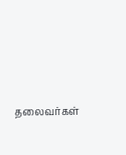தலைவர்கள்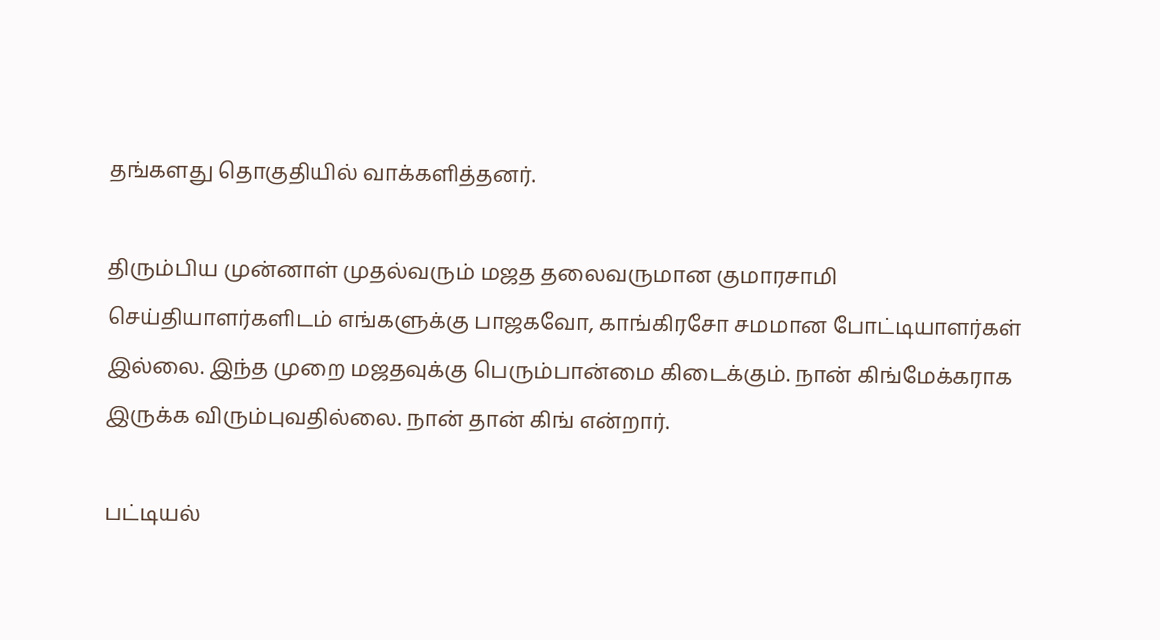தங்களது தொகுதியில் வாக்களித்தனர்.

திரும்பிய முன்னாள் முதல்வரும் மஜத தலைவருமான குமாரசாமி செய்தியாளர்களிடம் எங்களுக்கு பாஜகவோ, காங்கிரசோ சமமான போட்டியாளர்கள் இல்லை. இந்த முறை மஜதவுக்கு பெரும்பான்மை கிடைக்கும். நான் கிங்மேக்கராக இருக்க விரும்புவதில்லை. நான் தான் கிங் என்றார்.

பட்டியல்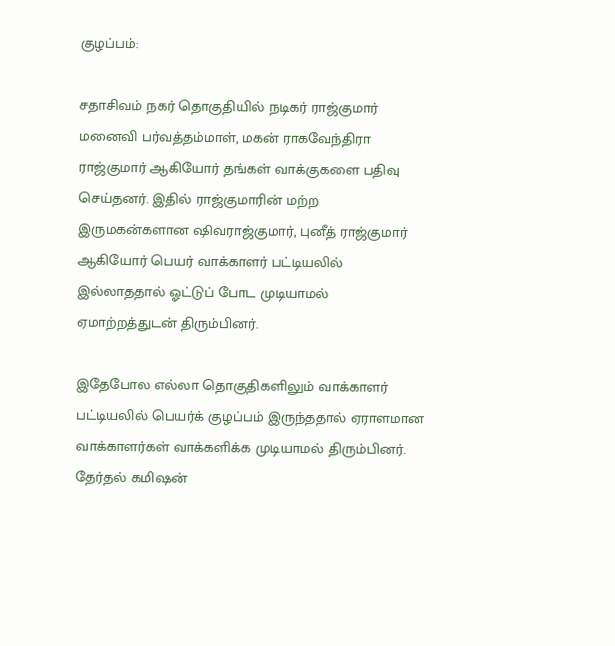குழப்பம்:

சதாசிவம் நகர் தொகுதியில் நடிகர் ராஜ்குமார் மனைவி பர்வத்தம்மாள், மகன் ராகவேந்திரா ராஜ்குமார் ஆகியோர் தங்கள் வாக்குகளை பதிவு செய்தனர். இதில் ராஜ்குமாரின் மற்ற இருமகன்களான ஷிவராஜ்குமார், புனீத் ராஜ்குமார் ஆகியோர் பெயர் வாக்காளர் பட்டியலில் இல்லாததால் ஓட்டுப் போட முடியாமல் ஏமாற்றத்துடன் திரும்பினர்.

இதேபோல எல்லா தொகுதிகளிலும் வாக்காளர் பட்டியலில் பெயர்க் குழப்பம் இருந்ததால் ஏராளமான வாக்காளர்கள் வாக்களிக்க முடியாமல் திரும்பினர். தேர்தல் கமிஷன்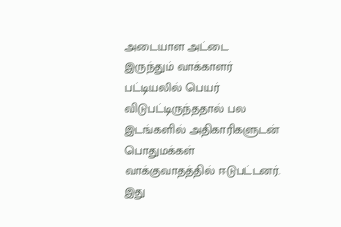அடையாள அட்டை இருந்தும் வாக்காளர் பட்டியலில் பெயர் விடுபட்டிருந்ததால் பல இடங்களில் அதிகாரிகளுடன் பொதுமக்கள் வாக்குவாதத்தில் ஈடுபட்டனர். இது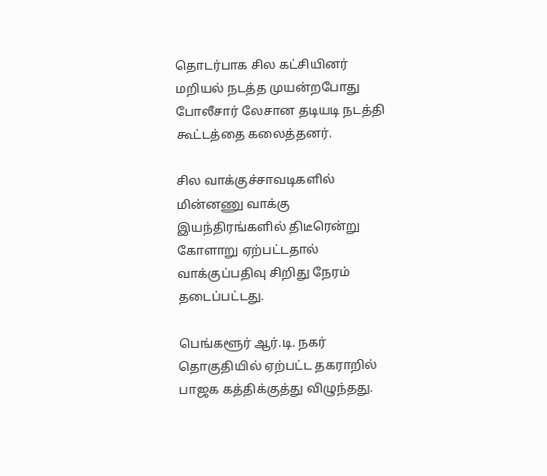தொடர்பாக சில கட்சியினர் மறியல் நடத்த முயன்றபோது போலீசார் லேசான தடியடி நடத்தி கூட்டத்தை கலைத்தனர்.

சில வாக்குச்சாவடிகளில் மின்னணு வாக்கு இயந்திரங்களில் திடீரென்று கோளாறு ஏற்பட்டதால் வாக்குப்பதிவு சிறிது நேரம் தடைப்பட்டது.

பெங்களூர் ஆர்.டி. நகர் தொகுதியில் ஏற்பட்ட தகராறில் பாஜக கத்திக்குத்து விழுந்தது.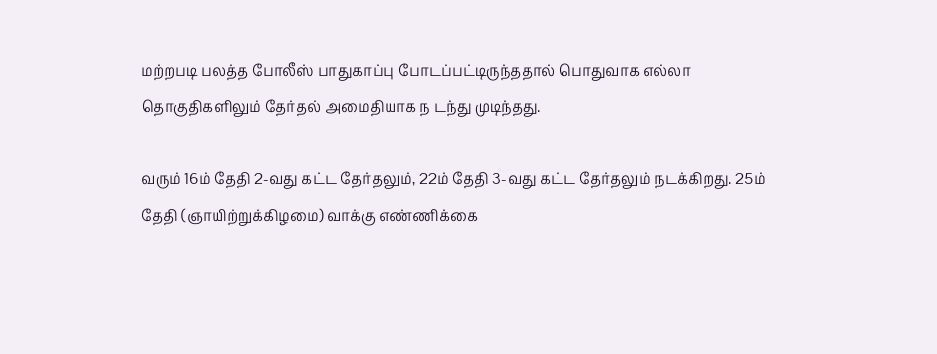மற்றபடி பலத்த போலீஸ் பாதுகாப்பு போடப்பட்டிருந்ததால் பொதுவாக எல்லா தொகுதிகளிலும் தேர்தல் அமைதியாக ந டந்து முடிந்தது.

வரும் 16ம் தேதி 2-வது கட்ட தேர்தலும், 22ம் தேதி 3-வது கட்ட தேர்தலும் நடக்கிறது. 25ம் தேதி (ஞாயிற்றுக்கிழமை) வாக்கு எண்ணிக்கை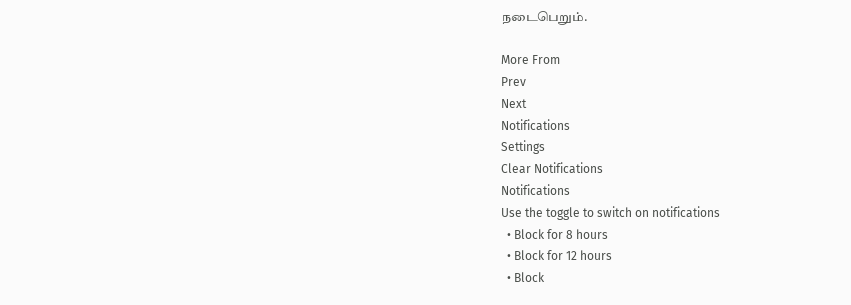நடைபெறும்.

More From
Prev
Next
Notifications
Settings
Clear Notifications
Notifications
Use the toggle to switch on notifications
  • Block for 8 hours
  • Block for 12 hours
  • Block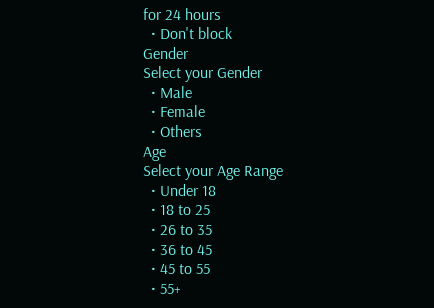for 24 hours
  • Don't block
Gender
Select your Gender
  • Male
  • Female
  • Others
Age
Select your Age Range
  • Under 18
  • 18 to 25
  • 26 to 35
  • 36 to 45
  • 45 to 55
  • 55+